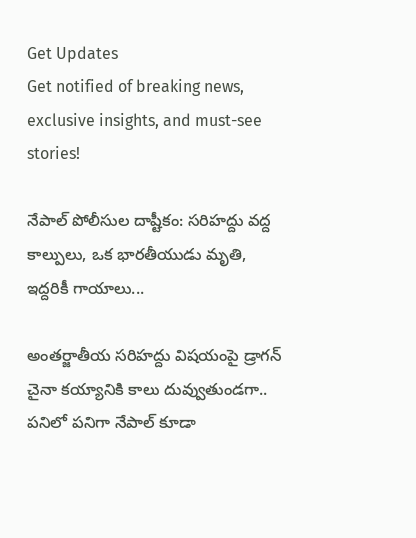Get Updates
Get notified of breaking news, exclusive insights, and must-see stories!

నేపాల్ పోలీసుల దాష్టీకం: సరిహద్దు వద్ద కాల్పులు, ఒక భారతీయుడు మృతి, ఇద్దరికీ గాయాలు...

అంతర్జాతీయ సరిహద్దు విషయంపై డ్రాగన్ చైనా కయ్యానికి కాలు దువ్వుతుండగా.. పనిలో పనిగా నేపాల్ కూడా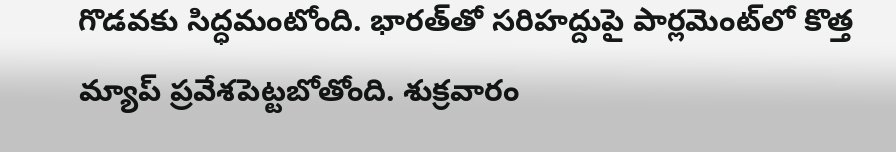గొడవకు సిద్ధమంటోంది. భారత్‌తో సరిహద్దుపై పార్లమెంట్‌లో కొత్త మ్యాప్ ప్రవేశపెట్టబోతోంది. శుక్రవారం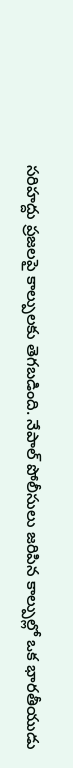సరిహద్దు ప్రజలపై కాల్పులకు తెగబడింది. నేపాల్ పోలీసులు జరిపిన కాల్పుల్లో ఒక భారతీయుడు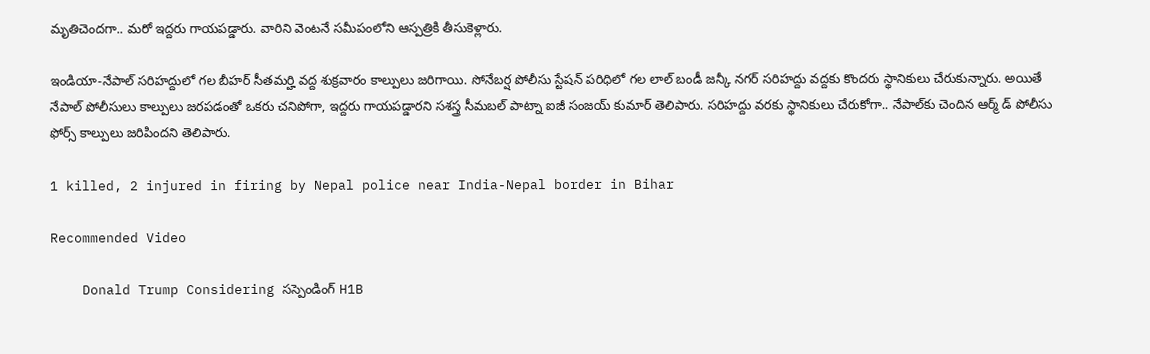మృతిచెందగా.. మరో ఇద్దరు గాయపడ్డారు. వారిని వెంటనే సమీపంలోని ఆస్పత్రికి తీసుకెళ్లారు.

ఇండియా-నేపాల్ సరిహద్దులో గల బీహర్ సీతమర్హి వద్ద శుక్రవారం కాల్పులు జరిగాయి. సోనేబర్ష పోలీసు స్టేషన్ పరిధిలో గల లాల్ బండీ జన్కీ నగర్ సరిహద్దు వద్దకు కొందరు స్థానికులు చేరుకున్నారు. అయితే నేపాల్ పోలీసులు కాల్పులు జరపడంతో ఒకరు చనిపోగా, ఇద్దరు గాయపడ్డారని సశస్త్ర సీమబల్ పాట్నా ఐజీ సంజయ్ కుమార్ తెలిపారు. సరిహద్దు వరకు స్థానికులు చేరుకోగా.. నేపాల్‌కు చెందిన ఆర్మ్ డ్ పోలీసు ఫోర్స్ కాల్పులు జరిపిందని తెలిపారు.

1 killed, 2 injured in firing by Nepal police near India-Nepal border in Bihar

Recommended Video

    Donald Trump Considering సస్పెండింగ్ H1B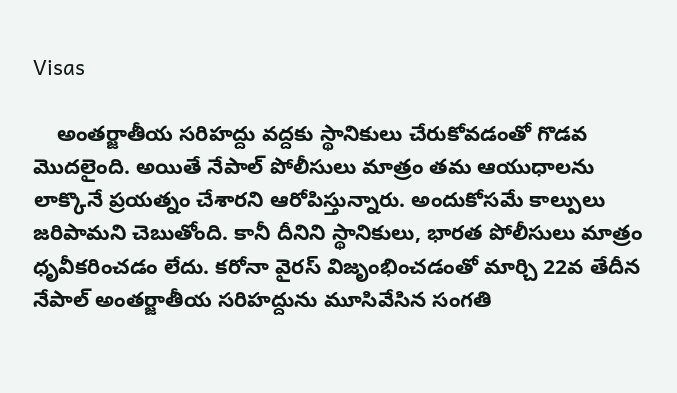Visas

    అంతర్జాతీయ సరిహద్దు వద్దకు స్థానికులు చేరుకోవడంతో గొడవ మొదలైంది. అయితే నేపాల్ పోలీసులు మాత్రం తమ ఆయుధాలను లాక్కొనే ప్రయత్నం చేశారని ఆరోపిస్తున్నారు. అందుకోసమే కాల్పులు జరిపామని చెబుతోంది. కానీ దీనిని స్థానికులు, భారత పోలీసులు మాత్రం ధృవీకరించడం లేదు. కరోనా వైరస్ విజృంభించడంతో మార్చి 22వ తేదీన నేపాల్ అంతర్జాతీయ సరిహద్దును మూసివేసిన సంగతి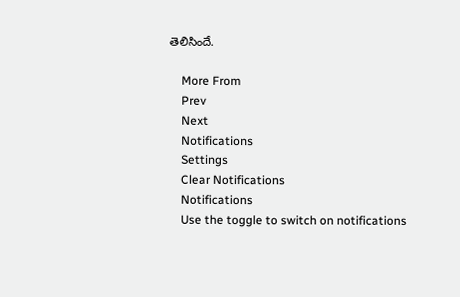తెలిసిందే.

    More From
    Prev
    Next
    Notifications
    Settings
    Clear Notifications
    Notifications
    Use the toggle to switch on notifications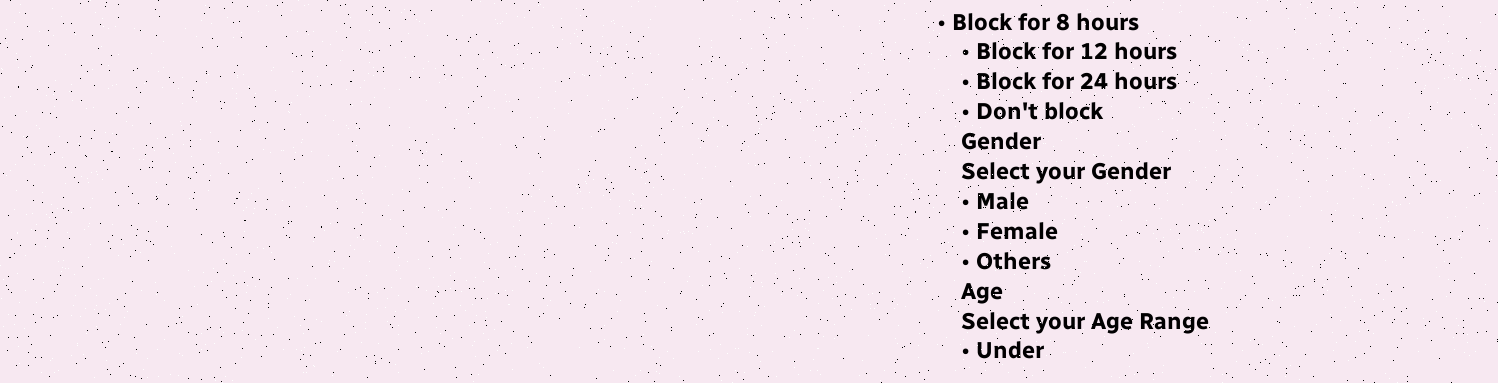• Block for 8 hours
    • Block for 12 hours
    • Block for 24 hours
    • Don't block
    Gender
    Select your Gender
    • Male
    • Female
    • Others
    Age
    Select your Age Range
    • Under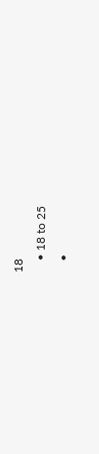18
    • 18 to 25
    •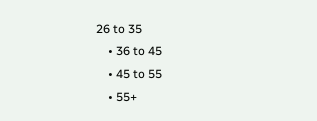26 to 35
    • 36 to 45
    • 45 to 55
    • 55+